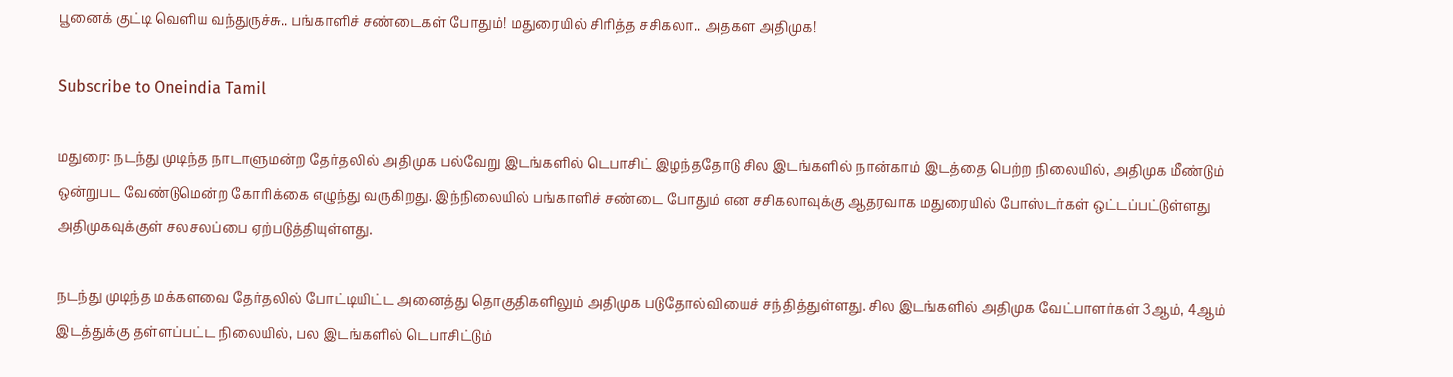பூனைக் குட்டி வெளிய வந்துருச்சு.. பங்காளிச் சண்டைகள் போதும்! மதுரையில் சிரித்த சசிகலா.. அதகள அதிமுக!

Subscribe to Oneindia Tamil

மதுரை: நடந்து முடிந்த நாடாளுமன்ற தேர்தலில் அதிமுக பல்வேறு இடங்களில் டெபாசிட் இழந்ததோடு சில இடங்களில் நான்காம் இடத்தை பெற்ற நிலையில், அதிமுக மீண்டும் ஒன்றுபட வேண்டுமென்ற கோரிக்கை எழுந்து வருகிறது. இந்நிலையில் பங்காளிச் சண்டை போதும் என சசிகலாவுக்கு ஆதரவாக மதுரையில் போஸ்டர்கள் ஒட்டப்பட்டுள்ளது அதிமுகவுக்குள் சலசலப்பை ஏற்படுத்தியுள்ளது.

நடந்து முடிந்த மக்களவை தேர்தலில் போட்டியிட்ட அனைத்து தொகுதிகளிலும் அதிமுக படுதோல்வியைச் சந்தித்துள்ளது. சில இடங்களில் அதிமுக வேட்பாளர்கள் 3ஆம், 4ஆம் இடத்துக்கு தள்ளப்பட்ட நிலையில், பல இடங்களில் டெபாசிட்டும்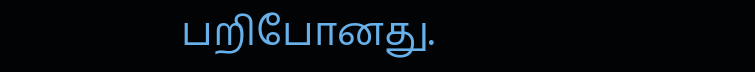பறிபோனது.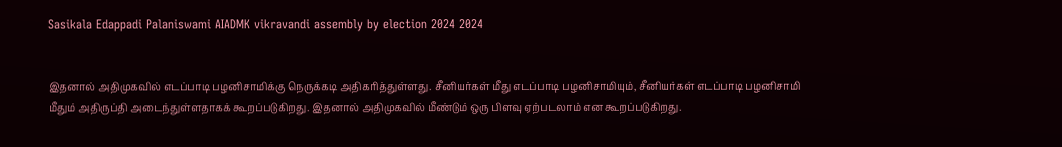Sasikala Edappadi Palaniswami AIADMK vikravandi assembly by election 2024 2024


இதனால் அதிமுகவில் எடப்பாடி பழனிசாமிக்கு நெருக்கடி அதிகரித்துள்ளது. சீனியர்கள் மீது எடப்பாடி பழனிசாமியும், சீனியர்கள் எடப்பாடி பழனிசாமி மீதும் அதிருப்தி அடைந்துள்ளதாகக் கூறப்படுகிறது. இதனால் அதிமுகவில் மீண்டும் ஒரு பிளவு ஏற்படலாம் என கூறப்படுகிறது.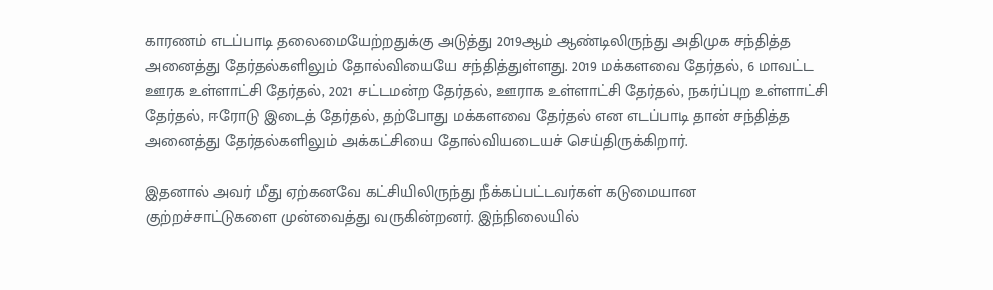காரணம் எடப்பாடி தலைமையேற்றதுக்கு அடுத்து 2019ஆம் ஆண்டிலிருந்து அதிமுக சந்தித்த அனைத்து தேர்தல்களிலும் தோல்வியையே சந்தித்துள்ளது. 2019 மக்களவை தேர்தல், 6 மாவட்ட ஊரக உள்ளாட்சி தேர்தல், 2021 சட்டமன்ற தேர்தல், ஊராக உள்ளாட்சி தேர்தல், நகர்ப்புற உள்ளாட்சி தேர்தல், ஈரோடு இடைத் தேர்தல், தற்போது மக்களவை தேர்தல் என எடப்பாடி தான் சந்தித்த அனைத்து தேர்தல்களிலும் அக்கட்சியை தோல்வியடையச் செய்திருக்கிறார்.

இதனால் அவர் மீது ஏற்கனவே கட்சியிலிருந்து நீக்கப்பட்டவர்கள் கடுமையான குற்றச்சாட்டுகளை முன்வைத்து வருகின்றனர். இந்நிலையில்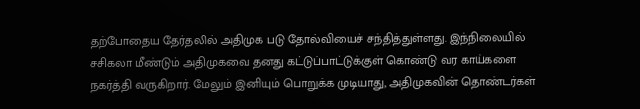தற்போதைய தேர்தலில் அதிமுக படு தோல்வியைச் சந்தித்துள்ளது. இந்நிலையில் சசிகலா மீண்டும் அதிமுகவை தனது கட்டுப்பாட்டுக்குள் கொண்டு வர காய்களை நகர்த்தி வருகிறார். மேலும் இனியும் பொறுக்க முடியாது, அதிமுகவின் தொண்டர்கள்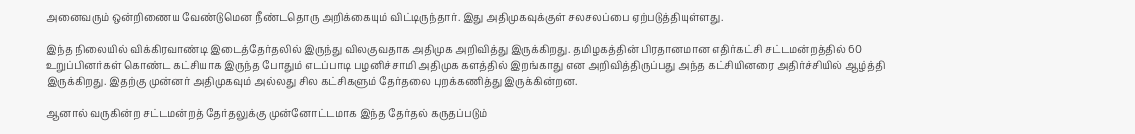அனைவரும் ஒன்றிணைய வேண்டுமென நீண்டதொரு அறிக்கையும் விட்டிருந்தார். இது அதிமுகவுக்குள் சலசலப்பை ஏற்படுத்தியுள்ளது.

இந்த நிலையில் விக்கிரவாண்டி இடைத்தேர்தலில் இருந்து விலகுவதாக அதிமுக அறிவித்து இருக்கிறது. தமிழகத்தின் பிரதானமான எதிர்கட்சி சட்டமன்றத்தில் 60 உறுப்பினர்கள் கொண்ட கட்சியாக இருந்த போதும் எடப்பாடி பழனிச்சாமி அதிமுக களத்தில் இறங்காது என அறிவித்திருப்பது அந்த கட்சியினரை அதிர்ச்சியில் ஆழ்த்தி இருக்கிறது. இதற்கு முன்னர் அதிமுகவும் அல்லது சில கட்சிகளும் தேர்தலை புறக்கணித்து இருக்கின்றன.

ஆனால் வருகின்ற சட்டமன்றத் தேர்தலுக்கு முன்னோட்டமாக இந்த தேர்தல் கருதப்படும்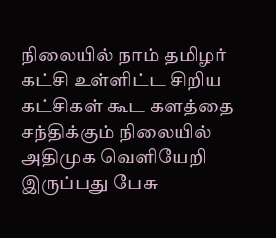நிலையில் நாம் தமிழர் கட்சி உள்ளிட்ட சிறிய கட்சிகள் கூட களத்தை சந்திக்கும் நிலையில் அதிமுக வெளியேறி இருப்பது பேசு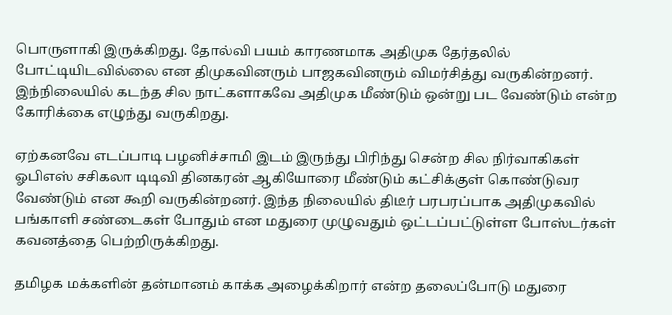பொருளாகி இருக்கிறது. தோல்வி பயம் காரணமாக அதிமுக தேர்தலில் போட்டியிடவில்லை என திமுகவினரும் பாஜகவினரும் விமர்சித்து வருகின்றனர். இந்நிலையில் கடந்த சில நாட்களாகவே அதிமுக மீண்டும் ஒன்று பட வேண்டும் என்ற கோரிக்கை எழுந்து வருகிறது.

ஏற்கனவே எடப்பாடி பழனிச்சாமி இடம் இருந்து பிரிந்து சென்ற சில நிர்வாகிகள் ஓபிஎஸ் சசிகலா டிடிவி தினகரன் ஆகியோரை மீண்டும் கட்சிக்குள் கொண்டுவர வேண்டும் என கூறி வருகின்றனர். இந்த நிலையில் திடீர் பரபரப்பாக அதிமுகவில் பங்காளி சண்டைகள் போதும் என மதுரை முழுவதும் ஒட்டப்பட்டுள்ள போஸ்டர்கள் கவனத்தை பெற்றிருக்கிறது.

தமிழக மக்களின் தன்மானம் காக்க அழைக்கிறார் என்ற தலைப்போடு மதுரை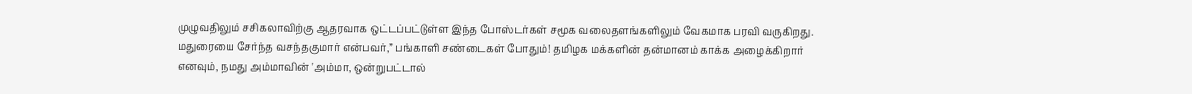முழுவதிலும் சசிகலாவிற்கு ஆதரவாக ஒட்டப்பட்டுள்ள இந்த போஸ்டர்கள் சமூக வலைதளங்களிலும் வேகமாக பரவி வருகிறது. மதுரையை சேர்ந்த வசந்தகுமார் என்பவர்,” பங்காளி சண்டைகள் போதும்! தமிழக மக்களின் தன்மானம் காக்க அழைக்கிறார் எனவும், நமது அம்மாவின் 'அம்மா, ஒன்றுபட்டால்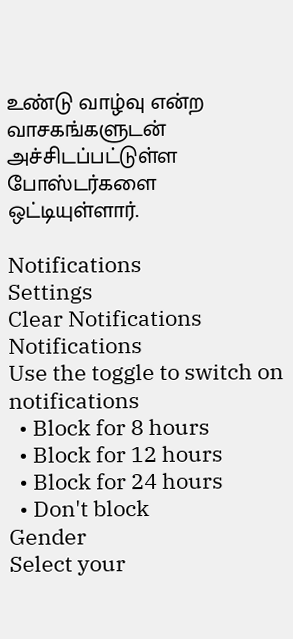உண்டு வாழ்வு என்ற வாசகங்களுடன் அச்சிடப்பட்டுள்ள போஸ்டர்களை ஒட்டியுள்ளார்.

Notifications
Settings
Clear Notifications
Notifications
Use the toggle to switch on notifications
  • Block for 8 hours
  • Block for 12 hours
  • Block for 24 hours
  • Don't block
Gender
Select your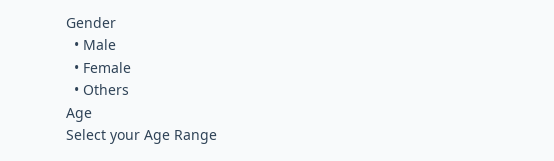Gender
  • Male
  • Female
  • Others
Age
Select your Age Range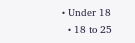• Under 18
  • 18 to 25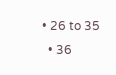• 26 to 35
  • 36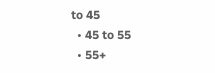to 45
  • 45 to 55
  • 55+